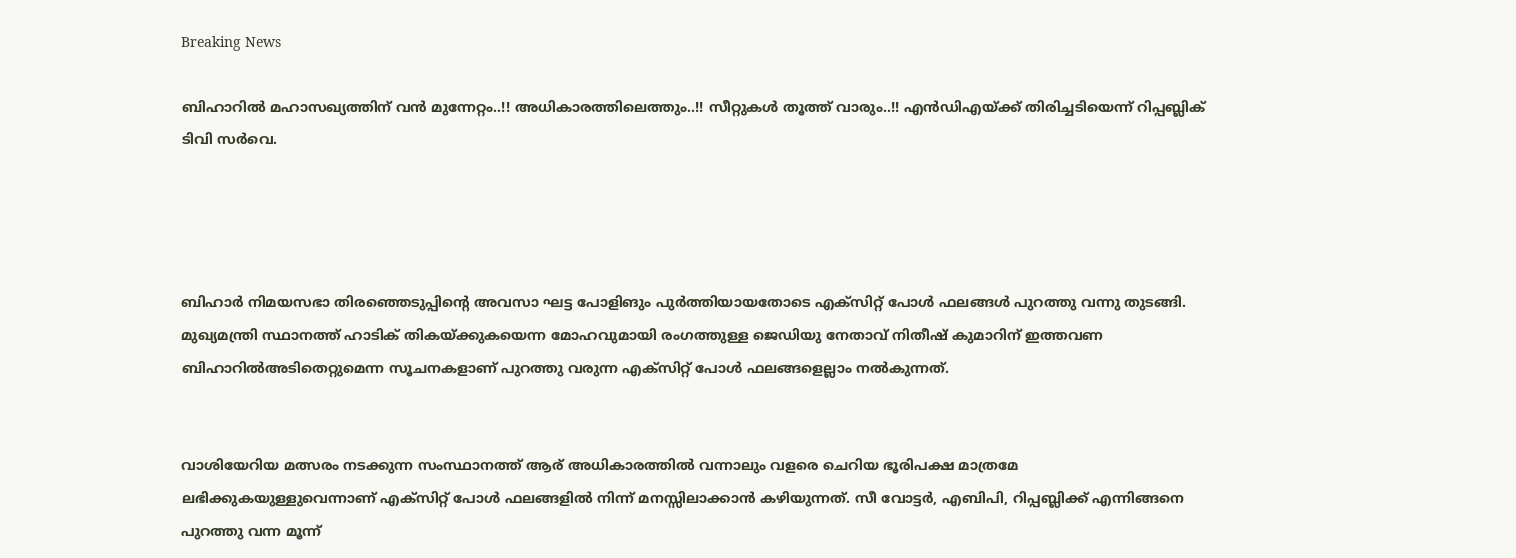Breaking News

ബിഹാറില്‍ മഹാസഖ്യത്തിന് വൻ മുന്നേറ്റം..!! അധികാരത്തിലെത്തും..!! സീറ്റുകൾ തൂത്ത് വാരും..!! എന്‍ഡിഎയ്ക്ക് തിരിച്ചടിയെന്ന് റിപ്പബ്ലിക് ടിവി സര്‍വെ.




ബിഹാര്‍ നിമയസഭാ തിരഞ്ഞെടുപ്പിന്‍റെ അവസാ ഘട്ട പോളിങും പുര്‍ത്തിയായതോടെ എക്സിറ്റ് പോള്‍ ഫലങ്ങള്‍ പുറത്തു വന്നു തുടങ്ങി. മുഖ്യമന്ത്രി സ്ഥാനത്ത് ഹാടിക് തികയ്ക്കുകയെന്ന മോഹവുമായി രംഗത്തുള്ള ജെഡിയു നേതാവ് നിതീഷ് കുമാറിന് ഇത്തവണ ബിഹാറില്‍അടിതെറ്റുമെന്ന സൂചനകളാണ് പുറത്തു വരുന്ന എക്സിറ്റ് പോള്‍ ഫലങ്ങളെല്ലാം നല്‍കുന്നത്.


വാശിയേറിയ മത്സരം നടക്കുന്ന സംസ്ഥാനത്ത് ആര് അധികാരത്തില്‍ വന്നാലും വളരെ ചെറിയ ഭൂരിപക്ഷ മാത്രമേ ലഭിക്കുകയുള്ളുവെന്നാണ് എക്സിറ്റ് പോള്‍ ഫലങ്ങളില്‍ നിന്ന് മനസ്സിലാക്കാന്‍ കഴിയുന്നത്. സീ വോട്ടര്‍, എബിപി, റിപ്പബ്ലിക്ക് എന്നിങ്ങനെ പുറത്തു വന്ന മൂന്ന്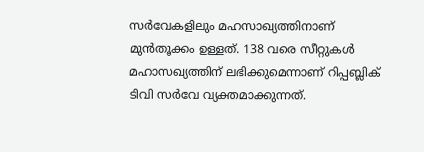സര്‍വേകളിലും മഹസാഖ്യത്തിനാണ് മുന്‍തൂക്കം ഉള്ളത്. 138 വരെ സീറ്റുകള്‍ മഹാസഖ്യത്തിന് ലഭിക്കുമെന്നാണ് റിപ്പബ്ലിക് ടിവി സര്‍വേ വ്യക്തമാക്കുന്നത്.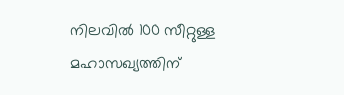നിലവില്‍ 100 സീറ്റുള്ള മഹാസഖ്യത്തിന്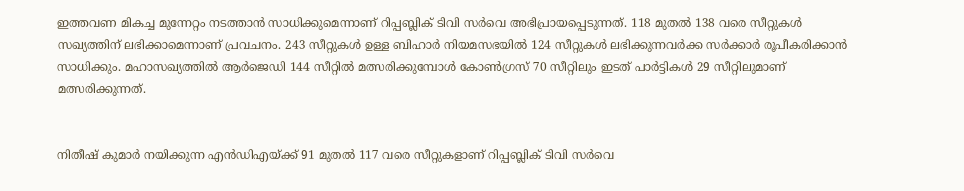ഇത്തവണ മികച്ച മുന്നേറ്റം നടത്താന്‍ സാധിക്കുമെന്നാണ് റിപ്പബ്ലിക് ടിവി സര്‍വെ അഭിപ്രായപ്പെടുന്നത്. 118 മുതല്‍ 138 വരെ സീറ്റുകള്‍ സഖ്യത്തിന് ലഭിക്കാമെന്നാണ് പ്രവചനം. 243 സീറ്റുകള്‍ ഉള്ള ബിഹാര്‍ നിയമസഭയില്‍ 124 സീറ്റുകള്‍ ലഭിക്കുന്നവര്‍ക്ക സര്‍ക്കാര്‍ രൂപീകരിക്കാന്‍ സാധിക്കും. മഹാസഖ്യത്തില്‍ ആര്‍ജെഡി 144 സീറ്റില്‍ മത്സരിക്കുമ്പോള്‍ കോണ്‍ഗ്രസ് 70 സീറ്റിലും ഇടത് പാര്‍ട്ടികള്‍ 29 സീറ്റിലുമാണ് മത്സരിക്കുന്നത്.


നിതീഷ് കുമാര്‍ നയിക്കുന്ന എന്‍ഡിഎയ്ക്ക് 91 മുതല്‍ 117 വരെ സീറ്റുകളാണ് റിപ്പബ്ലിക് ടിവി സര്‍വെ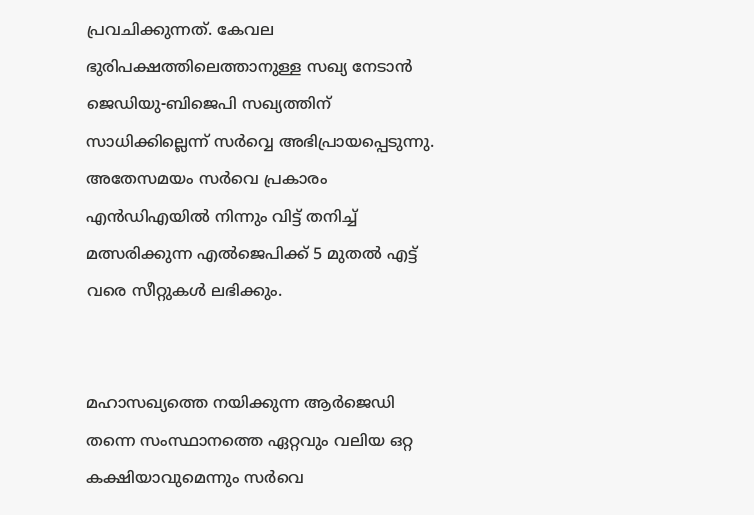പ്രവചിക്കുന്നത്. കേവല ഭുരിപക്ഷത്തിലെത്താനുള്ള സഖ്യ നേടാന്‍ ജെഡിയു-ബിജെപി സഖ്യത്തിന് സാധിക്കില്ലെന്ന് സര്‍വ്വെ അഭിപ്രായപ്പെടുന്നു. അതേസമയം സര്‍വെ പ്രകാരം എന്‍ഡിഎയില്‍ നിന്നും വിട്ട് തനിച്ച് മത്സരിക്കുന്ന എല്‍ജെപിക്ക് 5 മുതല്‍ എട്ട് വരെ സീറ്റുകള്‍ ലഭിക്കും.


മഹാസഖ്യത്തെ നയിക്കുന്ന ആര്‍ജെഡി തന്നെ സംസ്ഥാനത്തെ ഏറ്റവും വലിയ ഒറ്റ കക്ഷിയാവുമെന്നും സര്‍വെ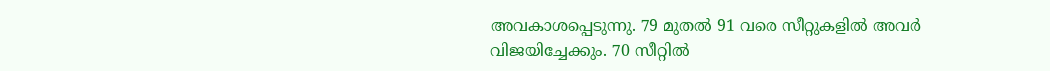അവകാശപ്പെടുന്നു. 79 മുതല്‍ 91 വരെ സീറ്റുകളില്‍ അവര്‍ വിജയിച്ചേക്കും. 70 സീറ്റില്‍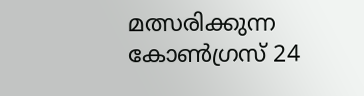മത്സരിക്കുന്ന കോണ്‍ഗ്രസ് 24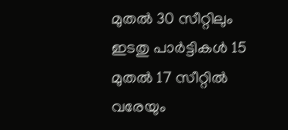മുതല്‍ 30 സീറ്റിലും ഇടതു പാര്‍ട്ടികള്‍ 15 മുതല്‍ 17 സീറ്റില്‍ വരേയും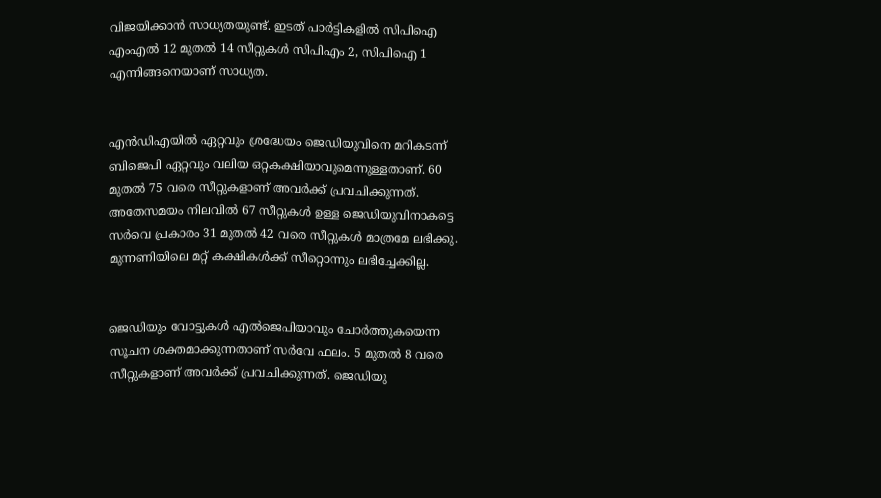വിജയിക്കാന്‍ സാധ്യതയുണ്ട്. ഇടത് പാര്‍ട്ടികളില്‍ സിപിഐ എംഎല്‍ 12 മുതല്‍ 14 സീറ്റുകള്‍ സിപിഎം 2, സിപിഐ 1 എന്നിങ്ങനെയാണ് സാധ്യത.


എന്‍ഡിഎയില്‍ ഏറ്റവും ശ്രദ്ധേയം ജെഡിയുവിനെ മറികടന്ന് ബിജെപി ഏറ്റവും വലിയ ഒറ്റകക്ഷിയാവുമെന്നുള്ളതാണ്. 60 മുതല്‍ 75 വരെ സീറ്റുകളാണ് അവര്‍ക്ക് പ്രവചിക്കുന്നത്. അതേസമയം നിലവില്‍ 67 സീറ്റുകള്‍ ഉള്ള ജെഡിയുവിനാകട്ടെ സര്‍വെ പ്രകാരം 31 മുതല്‍ 42 വരെ സീറ്റുകള്‍ മാത്രമേ ലഭിക്കു. മുന്നണിയിലെ മറ്റ് കക്ഷികള്‍ക്ക് സീറ്റൊന്നും ലഭിച്ചേക്കില്ല.


ജെഡിയും വോട്ടുകള്‍ എല്‍ജെപിയാവും ചോര്‍ത്തുകയെന്ന സൂചന ശക്തമാക്കുന്നതാണ് സര്‍വേ ഫലം. 5 മുതല്‍ 8 വരെ സീറ്റുകളാണ് അവര്‍ക്ക് പ്രവചിക്കുന്നത്. ജെഡിയു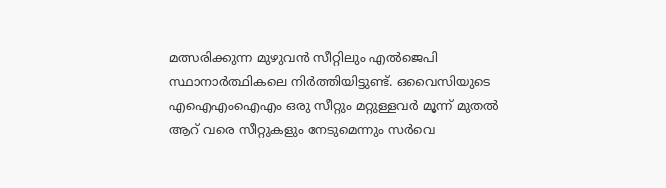മത്സരിക്കുന്ന മുഴുവന്‍ സീറ്റിലും എല്‍ജെപി സ്ഥാനാര്‍ത്ഥികലെ നിര്‍ത്തിയിട്ടുണ്ട്. ഒവൈസിയുടെ എഐഎംഐഎം ഒരു സീറ്റും മറ്റുള്ളവര്‍ മൂന്ന് മുതല്‍ ആറ് വരെ സീറ്റുകളും നേടുമെന്നും സര്‍വെ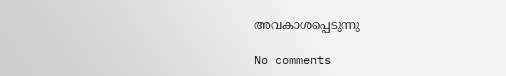അവകാശപ്പെടുന്നു

No comments